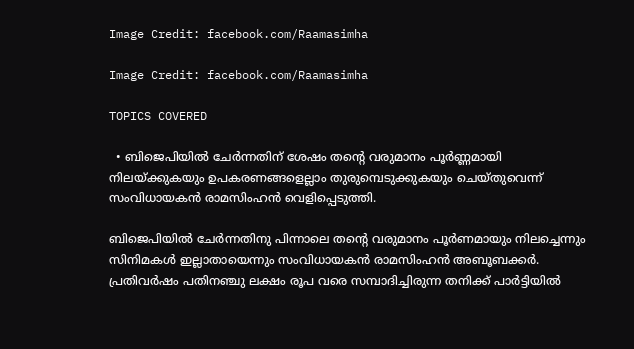Image Credit: facebook.com/Raamasimha

Image Credit: facebook.com/Raamasimha

TOPICS COVERED

  • ബിജെപിയിൽ ചേർന്നതിന് ശേഷം തന്റെ വരുമാനം പൂർണ്ണമായി നിലയ്ക്കുകയും ഉപകരണങ്ങളെല്ലാം തുരുമ്പെടുക്കുകയും ചെയ്തുവെന്ന് സംവിധായകൻ രാമസിംഹൻ വെളിപ്പെടുത്തി.

ബിജെപിയിൽ ചേർന്നതിനു പിന്നാലെ തന്റെ വരുമാനം പൂർണമായും നിലച്ചെന്നും സിനിമകൾ ഇല്ലാതായെന്നും സംവിധായകൻ രാമസിംഹൻ അബൂബക്കര്‍. പ്രതിവർഷം പതിനഞ്ചു ലക്ഷം രൂപ വരെ സമ്പാദിച്ചിരുന്ന തനിക്ക് പാർട്ടിയിൽ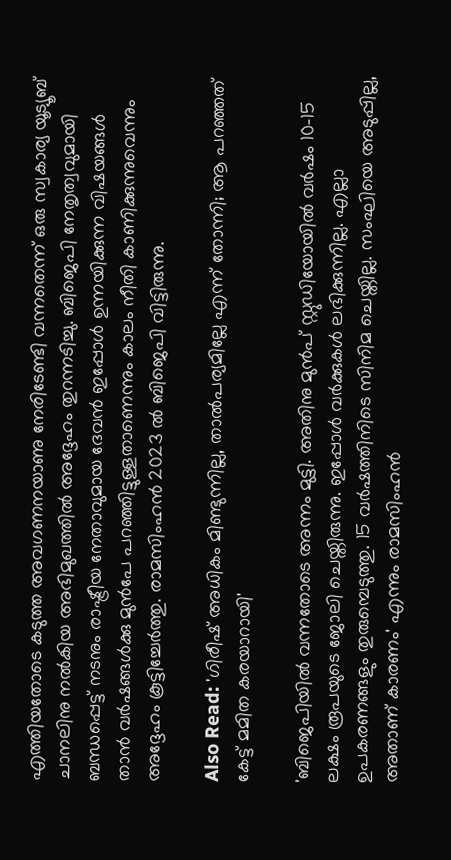എത്തിയതോടെ കടുത്ത അവഗണനയാണു നേരിടേണ്ടി വന്നതെന്ന് ഒരു സ്വകാര്യ യൂട്യൂബ് ചാനലിനു നൽകിയ അഭിമുഖത്തിൽ അദ്ദേഹം തുറന്നടിച്ചു. ബിജെപി നേതൃത്വവുമായി ബന്ധപ്പെട്ട് നടനും രാഷ്ട്രീയ നേതാവുമായ ദേവൻ ഇപ്പോൾ ഉന്നയിക്കുന്ന വിഷയങ്ങൾ താൻ വർഷങ്ങൾക്കു മുൻപേ പറഞ്ഞിട്ടുള്ളതാണെന്നും കാലം നീതി കാണിക്കുന്നുവെന്നും അദ്ദേഹം കൂട്ടിച്ചേർത്തു. രാമസിംഹന്‍ 2023 ല്‍ ബിജെപി വിട്ടിരുന്നു.

Also Read: 'ഗിരീഷ് അധികം മിണ്ടുന്നില്ല, താല്‍പര്യമില്ലേ എന്ന് തോന്നി; ആ പറഞ്ഞത് കേട്ട് മമിത കരയാറായി'

'ബിജെപിയില്‍ വന്നതോടെ അന്നം മുട്ടി. അതിനു മുന്‍പ് സ്റ്റുഡിയോയില്‍ വര്‍ഷം 10–15 ലക്ഷം രൂപയുടെ ജോലി ചെയ്തിരുന്നു. ഇപ്പോള്‍ വര്‍ക്കുകള്‍ ലഭിക്കുന്നില്ല. എല്ലാ ഉപകരണങ്ങളും തുരുമ്പെടുത്തു. 15 വര്‍ഷത്തിനിടെ സിനിമ ചെയ്തില്ല. സംഘിയെ അടുപ്പില്ല, അതാണ് കാരണം' എന്നും രാമസിംഹന്‍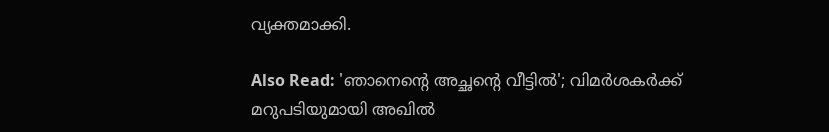വ്യക്തമാക്കി.

Also Read: 'ഞാനെന്‍റെ അച്ഛന്‍റെ വീട്ടില്‍'; വിമര്‍ശകര്‍ക്ക് മറുപടിയുമായി അഖിൽ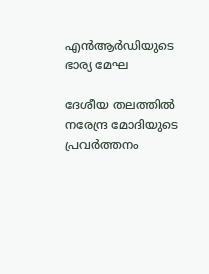എൻആർഡിയുടെ ഭാര്യ മേഘ

ദേശീയ തലത്തിൽ നരേന്ദ്ര മോദിയുടെ പ്രവർത്തനം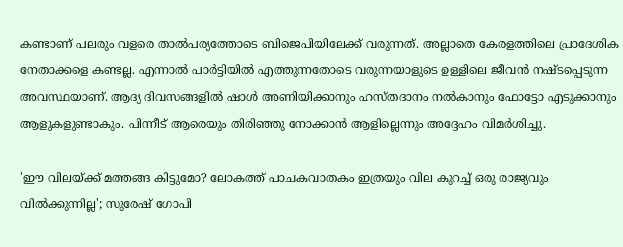കണ്ടാണ് പലരും വളരെ താൽപര്യത്തോടെ ബിജെപിയിലേക്ക് വരുന്നത്. അല്ലാതെ കേരളത്തിലെ പ്രാദേശിക നേതാക്കളെ കണ്ടല്ല. എന്നാൽ പാർട്ടിയിൽ എത്തുന്നതോടെ വരുന്നയാളുടെ ഉള്ളിലെ ജീവൻ നഷ്‌ടപ്പെടുന്ന അവസ്ഥയാണ്. ആദ്യ ദിവസങ്ങളിൽ ഷാൾ അണിയിക്കാനും ഹസ്തദാനം നൽകാനും ഫോട്ടോ എടുക്കാനും ആളുകളുണ്ടാകും. പിന്നീട് ആരെയും തിരിഞ്ഞു നോക്കാൻ ആളില്ലെന്നും അദ്ദേഹം വിമർശിച്ചു.

'ഈ വിലയ്ക്ക് മത്തങ്ങ കിട്ടുമോ? ലോകത്ത് പാചകവാതകം ഇത്രയും വില കുറച്ച് ഒരു രാജ്യവും വില്‍ക്കുന്നില്ല'; സുരേഷ് ഗോപി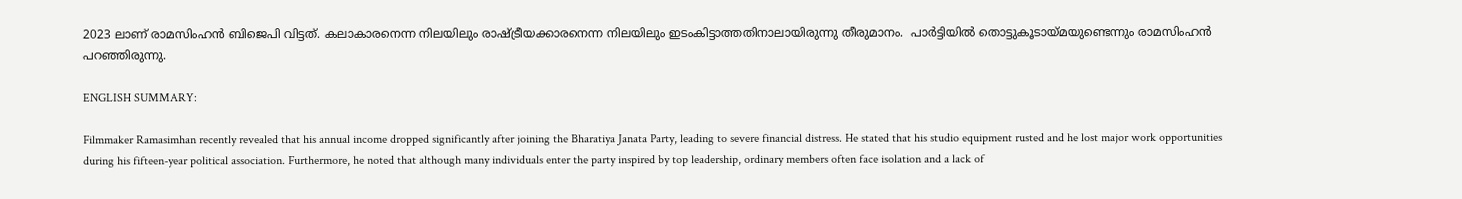2023 ലാണ് രാമസിംഹന്‍ ബിജെപി വിട്ടത്. കലാകാരനെന്ന നിലയിലും രാഷ്ട്രീയക്കാരനെന്ന നിലയിലും ഇടംകിട്ടാത്തതിനാലായിരുന്നു തീരുമാനം.  പാര്‍ട്ടിയില്‍ തൊട്ടുകൂടായ്മയുണ്ടെന്നും രാമസിംഹന്‍ പറഞ്ഞിരുന്നു.

ENGLISH SUMMARY:

Filmmaker Ramasimhan recently revealed that his annual income dropped significantly after joining the Bharatiya Janata Party, leading to severe financial distress. He stated that his studio equipment rusted and he lost major work opportunities during his fifteen-year political association. Furthermore, he noted that although many individuals enter the party inspired by top leadership, ordinary members often face isolation and a lack of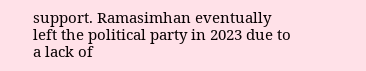support. Ramasimhan eventually left the political party in 2023 due to a lack of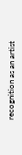recognition as an artist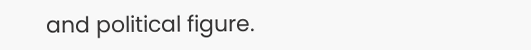and political figure.